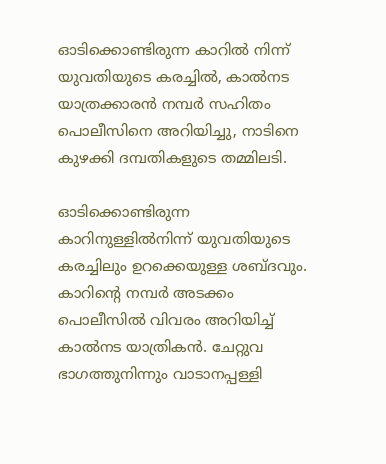ഓടിക്കൊണ്ടിരുന്ന കാറിൽ നിന്ന് യുവതിയുടെ കരച്ചിൽ, കാൽനട യാത്രക്കാരൻ നമ്പര്‍ സഹിതം പൊലീസിനെ അറിയിച്ചു, നാടിനെ കുഴക്കി ദമ്പതികളുടെ തമ്മിലടി.

ഓടിക്കൊണ്ടിരുന്ന കാറിനുള്ളില്‍നിന്ന് യുവതിയുടെ കരച്ചിലും ഉറക്കെയുള്ള ശബ്ദവും. കാറിന്റെ നമ്പർ അടക്കം പൊലീസിൽ വിവരം അറിയിച്ച് കാൽനട യാത്രികൻ. ചേറ്റുവ ഭാഗത്തുനിന്നും വാടാനപ്പള്ളി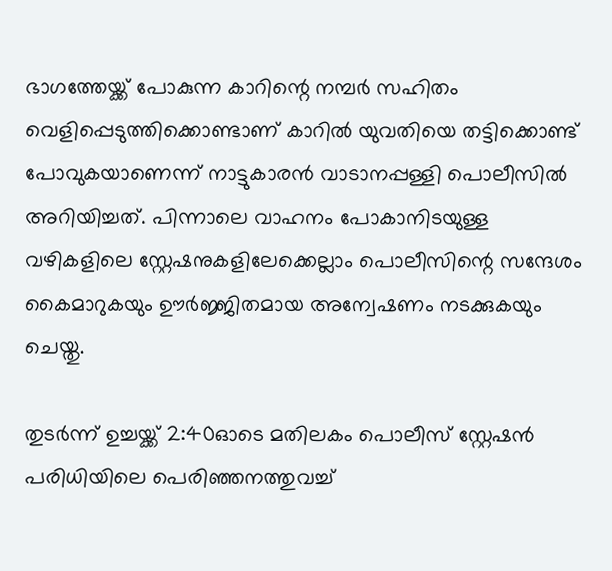ഭാഗത്തേയ്ക്ക് പോകുന്ന കാറിന്റെ നമ്പര്‍ സഹിതം വെളിപ്പെടുത്തിക്കൊണ്ടാണ് കാറില്‍ യുവതിയെ തട്ടിക്കൊണ്ട് പോവുകയാണെന്ന് നാട്ടുകാരന്‍ വാടാനപ്പള്ളി പൊലീസില്‍ അറിയിച്ചത്. പിന്നാലെ വാഹനം പോകാനിടയുള്ള വഴികളിലെ സ്റ്റേഷനുകളിലേക്കെല്ലാം പൊലീസിന്റെ സന്ദേശം കൈമാറുകയും ഊര്‍ജ്ജിതമായ അന്വേഷണം നടക്കുകയും ചെയ്തു.

തുടര്‍ന്ന് ഉച്ചയ്ക്ക് 2:40ഓടെ മതിലകം പൊലീസ് സ്റ്റേഷന്‍ പരിധിയിലെ പെരിഞ്ഞനത്തുവച്ച്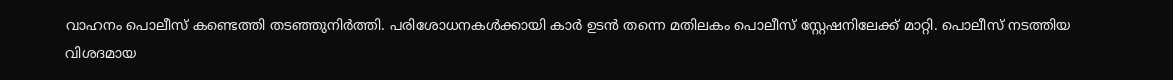വാഹനം പൊലീസ് കണ്ടെത്തി തടഞ്ഞുനിര്‍ത്തി. പരിശോധനകള്‍ക്കായി കാര്‍ ഉടന്‍ തന്നെ മതിലകം പൊലീസ് സ്റ്റേഷനിലേക്ക് മാറ്റി. പൊലീസ് നടത്തിയ വിശദമായ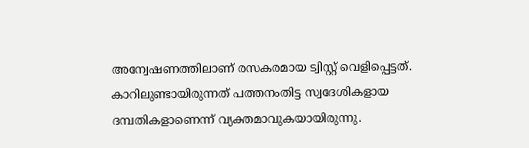അന്വേഷണത്തിലാണ് രസകരമായ ട്വിസ്റ്റ് വെളിപ്പെട്ടത്. കാറിലുണ്ടായിരുന്നത് പത്തനംതിട്ട സ്വദേശികളായ ദമ്പതികളാണെന്ന് വ്യക്തമാവുകയായിരുന്നു.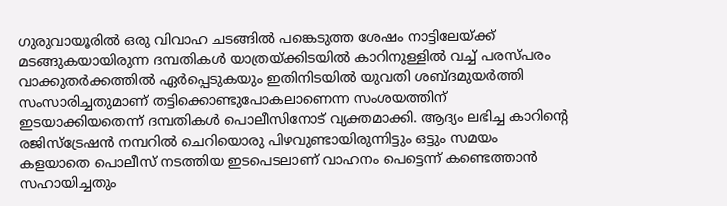ഗുരുവായൂരില്‍ ഒരു വിവാഹ ചടങ്ങില്‍ പങ്കെടുത്ത ശേഷം നാട്ടിലേയ്ക്ക് മടങ്ങുകയായിരുന്ന ദമ്പതികള്‍ യാത്രയ്ക്കിടയില്‍ കാറിനുള്ളില്‍ വച്ച് പരസ്പരം വാക്കുതര്‍ക്കത്തില്‍ ഏര്‍പ്പെടുകയും ഇതിനിടയില്‍ യുവതി ശബ്ദമുയര്‍ത്തി സംസാരിച്ചതുമാണ് തട്ടിക്കൊണ്ടുപോകലാണെന്ന സംശയത്തിന് ഇടയാക്കിയതെന്ന് ദമ്പതികള്‍ പൊലീസിനോട് വ്യക്തമാക്കി. ആദ്യം ലഭിച്ച കാറിന്റെ രജിസ്‌ട്രേഷന്‍ നമ്പറില്‍ ചെറിയൊരു പിഴവുണ്ടായിരുന്നിട്ടും ഒട്ടും സമയം കളയാതെ പൊലീസ് നടത്തിയ ഇടപെടലാണ് വാഹനം പെട്ടെന്ന് കണ്ടെത്താന്‍ സഹായിച്ചതും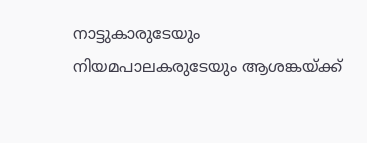നാട്ടുകാരുടേയും നിയമപാലകരുടേയും ആശങ്കയ്ക്ക്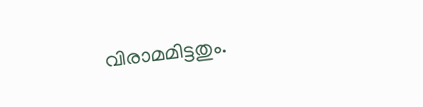വിരാമമിട്ടതും.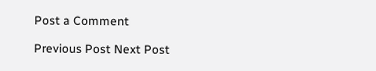Post a Comment

Previous Post Next Post